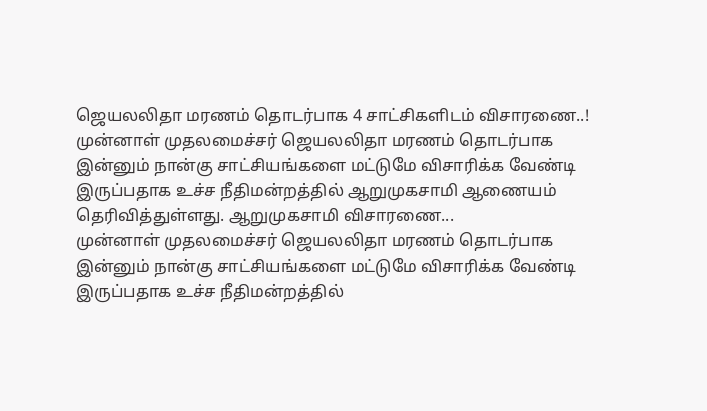ஜெயலலிதா மரணம் தொடர்பாக 4 சாட்சிகளிடம் விசாரணை..!
முன்னாள் முதலமைச்சர் ஜெயலலிதா மரணம் தொடர்பாக இன்னும் நான்கு சாட்சியங்களை மட்டுமே விசாரிக்க வேண்டி இருப்பதாக உச்ச நீதிமன்றத்தில் ஆறுமுகசாமி ஆணையம் தெரிவித்துள்ளது. ஆறுமுகசாமி விசாரணை...
முன்னாள் முதலமைச்சர் ஜெயலலிதா மரணம் தொடர்பாக இன்னும் நான்கு சாட்சியங்களை மட்டுமே விசாரிக்க வேண்டி இருப்பதாக உச்ச நீதிமன்றத்தில்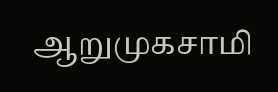ஆறுமுகசாமி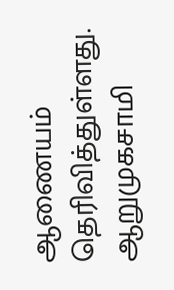ஆணையம் தெரிவித்துள்ளது. ஆறுமுகசாமி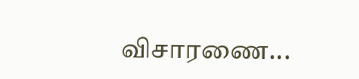விசாரணை...